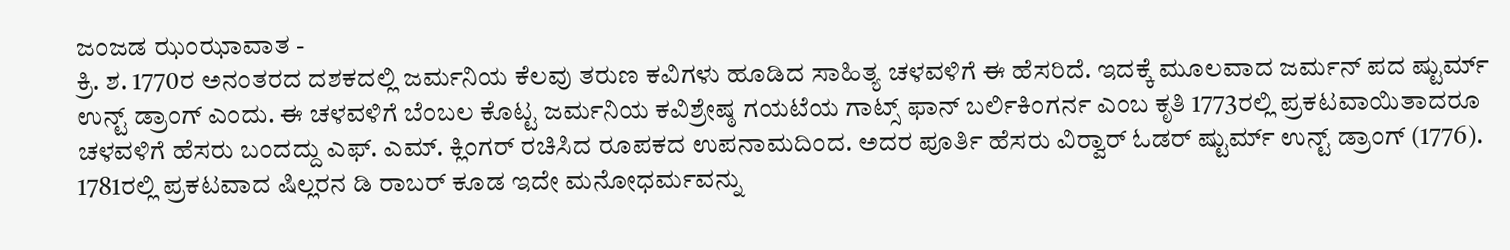ಜಂಜಡ ಝಂಝಾವಾತ -
ಕ್ರಿ. ಶ. 1770ರ ಅನಂತರದ ದಶಕದಲ್ಲಿ ಜರ್ಮನಿಯ ಕೆಲವು ತರುಣ ಕವಿಗಳು ಹೂಡಿದ ಸಾಹಿತ್ಯ ಚಳವಳಿಗೆ ಈ ಹೆಸರಿದೆ. ಇದಕ್ಕೆ ಮೂಲವಾದ ಜರ್ಮನ್ ಪದ ಷ್ಟುರ್ಮ್ ಉನ್ಟ್ ಡ್ರಾಂಗ್ ಎಂದು. ಈ ಚಳವಳಿಗೆ ಬೆಂಬಲ ಕೊಟ್ಟ ಜರ್ಮನಿಯ ಕವಿಶ್ರೇಷ್ಠ ಗಯಟೆಯ ಗಾಟ್ಸ್ ಫಾನ್ ಬರ್ಲಿಕಿಂಗರ್ನ ಎಂಬ ಕೃತಿ 1773ರಲ್ಲಿ ಪ್ರಕಟವಾಯಿತಾದರೂ ಚಳವಳಿಗೆ ಹೆಸರು ಬಂದದ್ದು ಎಫ್. ಎಮ್. ಕ್ಲಿಂಗರ್ ರಚಿಸಿದ ರೂಪಕದ ಉಪನಾಮದಿಂದ. ಅದರ ಪೂರ್ತಿ ಹೆಸರು ವಿರ್‍ವಾರ್ ಓಡರ್ ಷ್ಟುರ್ಮ್ ಉನ್ಟ್ ಡ್ರಾಂಗ್ (1776). 1781ರಲ್ಲಿ ಪ್ರಕಟವಾದ ಷಿಲ್ಲರನ ಡಿ ರಾಬರ್ ಕೂಡ ಇದೇ ಮನೋಧರ್ಮವನ್ನು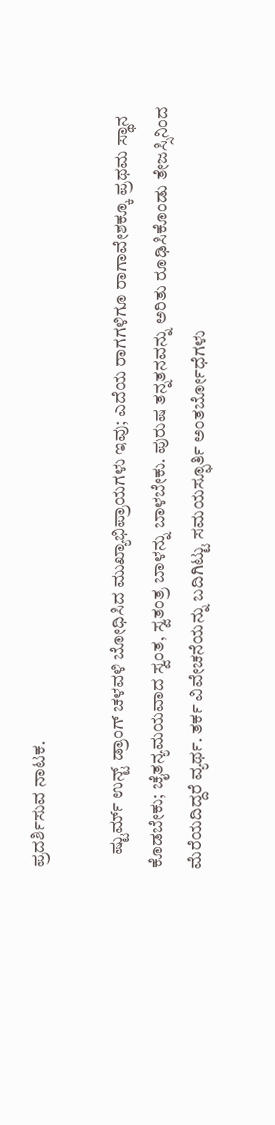ಪ್ರದರ್ಶಿಸುವ ನಾಟಕ.

    ಷ್ಟುರ್ಮ್ ಉನ್ಟ್ ಡ್ರಾಂಗ್ ಚಳವಳಿ ಬೋಧಿಸಿದ ಮುಖ್ಯಾಭಿಪ್ರಾಯಗಳು ಇವು; ಎದೆಯ ರಾಗಗಳಿಗೂ ರಾಗಾವೇಶಕ್ಕೂ ಪ್ರಥಮ ಸ್ಥಾನ ಕೊಡಬೇಕು; ಚೈತನ್ಯಮಯವಾದ ಸ್ವಂತ, ಸ್ವತಂತ್ರ ಬಾಳನ್ನು ಬಾಳಬೇಕು. ಪುರುಷ ತನ್ನತನವನ್ನು ಅರಿತು ರೂಢಿಸಿಕೊಂಡು ತೇಜಸ್ಸಿನಿಂದ ಮೆರೆಯದಿದ್ದರೆ ವ್ಯರ್ಥ. ತರ್ಕ ವಿವೇಚನೆಯನ್ನು ಬದಿಗಿಟ್ಟು ಸಮಯಸ್ಫೂರ್ತಿ ಅಂತರ್ಬೋಧೆಗಳು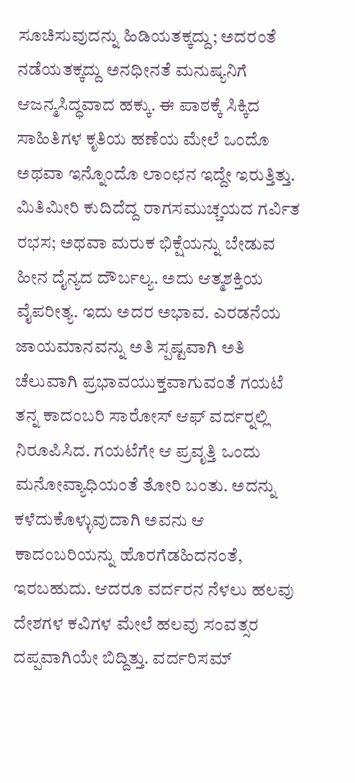ಸೂಚಿಸುವುದನ್ನು ಹಿಡಿಯತಕ್ಕದ್ದು; ಅದರಂತೆ ನಡೆಯತಕ್ಕದ್ದು ಅನಧೀನತೆ ಮನುಷ್ಯನಿಗೆ ಆಜನ್ಮಸಿದ್ಧವಾದ ಹಕ್ಕು. ಈ ಪಾಠಕ್ಕೆ ಸಿಕ್ಕಿದ ಸಾಹಿತಿಗಳ ಕೃತಿಯ ಹಣೆಯ ಮೇಲೆ ಒಂದೊ ಅಥವಾ ಇನ್ನೊಂದೊ ಲಾಂಛನ ಇದ್ದೇ ಇರುತ್ತಿತ್ತು. ಮಿತಿಮೀರಿ ಕುದಿದೆದ್ದ ರಾಗಸಮುಚ್ಚಯದ ಗರ್ವಿತ ರಭಸ; ಅಥವಾ ಮರುಕ ಭಿಕ್ಷೆಯನ್ನು ಬೇಡುವ ಹೀನ ದೈನ್ಯದ ದೌರ್ಬಲ್ಯ. ಅದು ಆತ್ಮಶಕ್ತಿಯ ವೈಪರೀತ್ಯ. ಇದು ಅದರ ಅಭಾವ. ಎರಡನೆಯ ಜಾಯಮಾನವನ್ನು ಅತಿ ಸ್ಪಷ್ಟವಾಗಿ ಅತಿ ಚೆಲುವಾಗಿ ಪ್ರಭಾವಯುಕ್ತವಾಗುವಂತೆ ಗಯಟೆ ತನ್ನ ಕಾದಂಬರಿ ಸಾರೋಸ್ ಆಫ್ ವರ್ದರ್‍ನಲ್ಲಿ ನಿರೂಪಿಸಿದ. ಗಯಟೆಗೇ ಆ ಪ್ರವೃತ್ತಿ ಒಂದು ಮನೋವ್ಯಾಧಿಯಂತೆ ತೋರಿ ಬಂತು. ಅದನ್ನು ಕಳೆದುಕೊಳ್ಳುವುದಾಗಿ ಅವನು ಆ ಕಾದಂಬರಿಯನ್ನು ಹೊರಗೆಡಹಿದನಂತೆ, ಇರಬಹುದು. ಆದರೂ ವರ್ದರನ ನೆಳಲು ಹಲವು ದೇಶಗಳ ಕವಿಗಳ ಮೇಲೆ ಹಲವು ಸಂವತ್ಸರ ದಪ್ಪವಾಗಿಯೇ ಬಿದ್ದಿತ್ತು. ವರ್ದರಿಸಮ್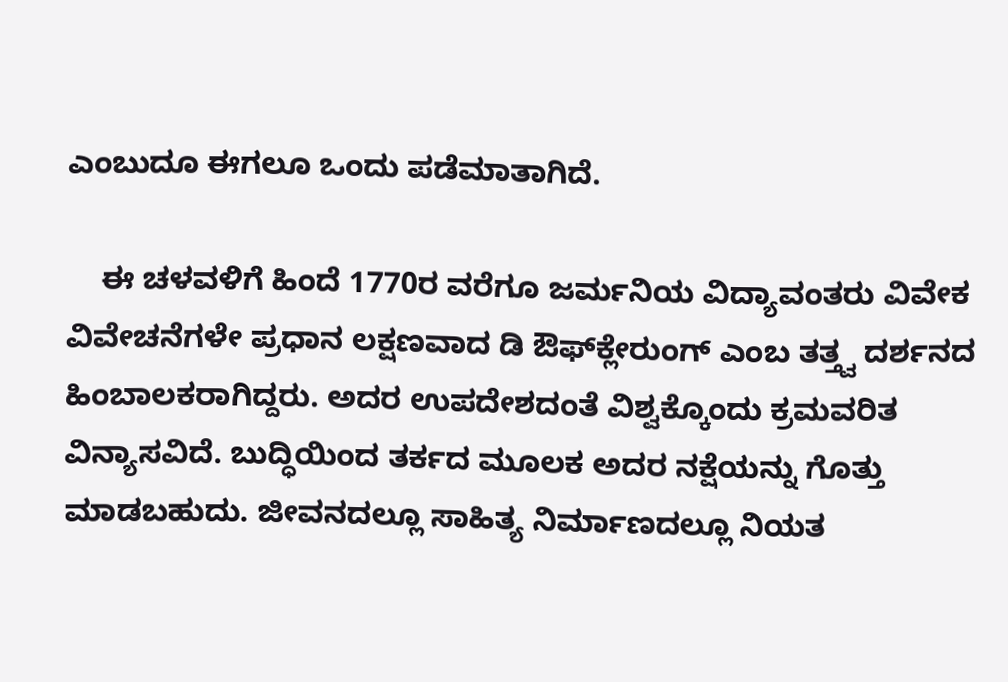ಎಂಬುದೂ ಈಗಲೂ ಒಂದು ಪಡೆಮಾತಾಗಿದೆ.

    ಈ ಚಳವಳಿಗೆ ಹಿಂದೆ 1770ರ ವರೆಗೂ ಜರ್ಮನಿಯ ವಿದ್ಯಾವಂತರು ವಿವೇಕ ವಿವೇಚನೆಗಳೇ ಪ್ರಧಾನ ಲಕ್ಷಣವಾದ ಡಿ ಔಫ್‍ಕ್ಲೇರುಂಗ್ ಎಂಬ ತತ್ತ್ವ ದರ್ಶನದ ಹಿಂಬಾಲಕರಾಗಿದ್ದರು. ಅದರ ಉಪದೇಶದಂತೆ ವಿಶ್ವಕ್ಕೊಂದು ಕ್ರಮವರಿತ ವಿನ್ಯಾಸವಿದೆ. ಬುದ್ಧಿಯಿಂದ ತರ್ಕದ ಮೂಲಕ ಅದರ ನಕ್ಷೆಯನ್ನು ಗೊತ್ತು ಮಾಡಬಹುದು. ಜೀವನದಲ್ಲೂ ಸಾಹಿತ್ಯ ನಿರ್ಮಾಣದಲ್ಲೂ ನಿಯತ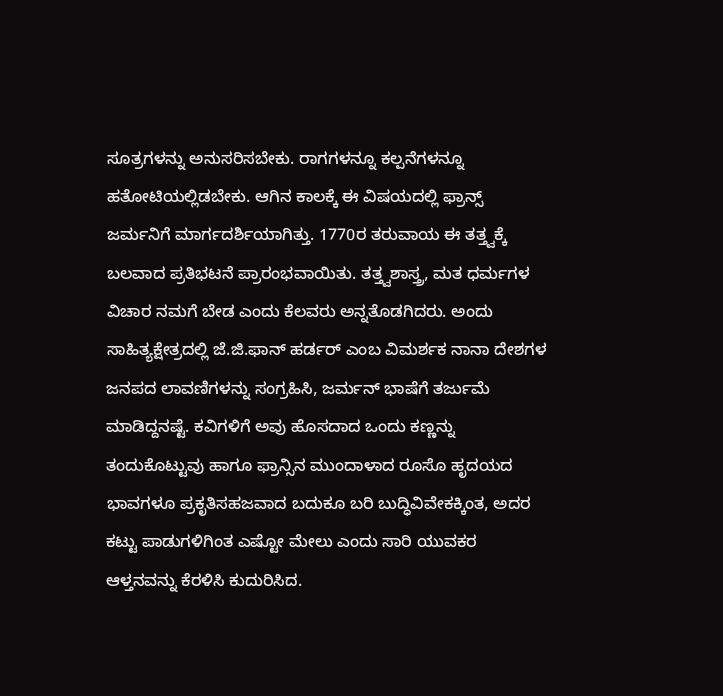ಸೂತ್ರಗಳನ್ನು ಅನುಸರಿಸಬೇಕು. ರಾಗಗಳನ್ನೂ ಕಲ್ಪನೆಗಳನ್ನೂ ಹತೋಟಿಯಲ್ಲಿಡಬೇಕು. ಆಗಿನ ಕಾಲಕ್ಕೆ ಈ ವಿಷಯದಲ್ಲಿ ಫ್ರಾನ್ಸ್ ಜರ್ಮನಿಗೆ ಮಾರ್ಗದರ್ಶಿಯಾಗಿತ್ತು. 1770ರ ತರುವಾಯ ಈ ತತ್ತ್ವಕ್ಕೆ ಬಲವಾದ ಪ್ರತಿಭಟನೆ ಪ್ರಾರಂಭವಾಯಿತು. ತತ್ತ್ವಶಾಸ್ತ್ರ, ಮತ ಧರ್ಮಗಳ ವಿಚಾರ ನಮಗೆ ಬೇಡ ಎಂದು ಕೆಲವರು ಅನ್ನತೊಡಗಿದರು. ಅಂದು ಸಾಹಿತ್ಯಕ್ಷೇತ್ರದಲ್ಲಿ ಜೆ.ಜಿ.ಫಾನ್ ಹರ್ಡರ್ ಎಂಬ ವಿಮರ್ಶಕ ನಾನಾ ದೇಶಗಳ ಜನಪದ ಲಾವಣಿಗಳನ್ನು ಸಂಗ್ರಹಿಸಿ, ಜರ್ಮನ್ ಭಾಷೆಗೆ ತರ್ಜುಮೆ ಮಾಡಿದ್ದನಷ್ಟೆ. ಕವಿಗಳಿಗೆ ಅವು ಹೊಸದಾದ ಒಂದು ಕಣ್ಣನ್ನು ತಂದುಕೊಟ್ಟುವು ಹಾಗೂ ಫ್ರಾನ್ಸಿನ ಮುಂದಾಳಾದ ರೂಸೊ ಹೃದಯದ ಭಾವಗಳೂ ಪ್ರಕೃತಿಸಹಜವಾದ ಬದುಕೂ ಬರಿ ಬುದ್ಧಿವಿವೇಕಕ್ಕಿಂತ, ಅದರ ಕಟ್ಟು ಪಾಡುಗಳಿಗಿಂತ ಎಷ್ಟೋ ಮೇಲು ಎಂದು ಸಾರಿ ಯುವಕರ ಆಳ್ತನವನ್ನು ಕೆರಳಿಸಿ ಕುದುರಿಸಿದ.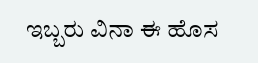ಇಬ್ಬರು ವಿನಾ ಈ ಹೊಸ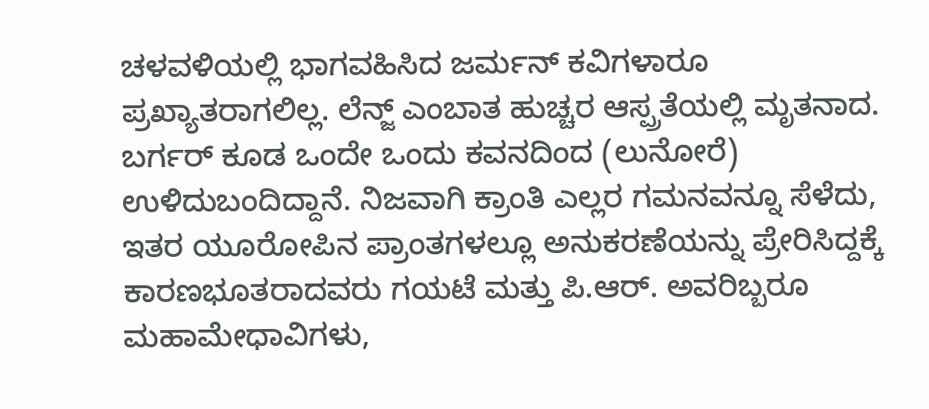ಚಳವಳಿಯಲ್ಲಿ ಭಾಗವಹಿಸಿದ ಜರ್ಮನ್ ಕವಿಗಳಾರೂ ಪ್ರಖ್ಯಾತರಾಗಲಿಲ್ಲ. ಲೆನ್ಜ್ ಎಂಬಾತ ಹುಚ್ಚರ ಆಸ್ಪ್ರತೆಯಲ್ಲಿ ಮೃತನಾದ. ಬರ್ಗರ್ ಕೂಡ ಒಂದೇ ಒಂದು ಕವನದಿಂದ (ಲುನೋರೆ) ಉಳಿದುಬಂದಿದ್ದಾನೆ. ನಿಜವಾಗಿ ಕ್ರಾಂತಿ ಎಲ್ಲರ ಗಮನವನ್ನೂ ಸೆಳೆದು, ಇತರ ಯೂರೋಪಿನ ಪ್ರಾಂತಗಳಲ್ಲೂ ಅನುಕರಣೆಯನ್ನು ಪ್ರೇರಿಸಿದ್ದಕ್ಕೆ ಕಾರಣಭೂತರಾದವರು ಗಯಟೆ ಮತ್ತು ಪಿ.ಆರ್. ಅವರಿಬ್ಬರೂ ಮಹಾಮೇಧಾವಿಗಳು,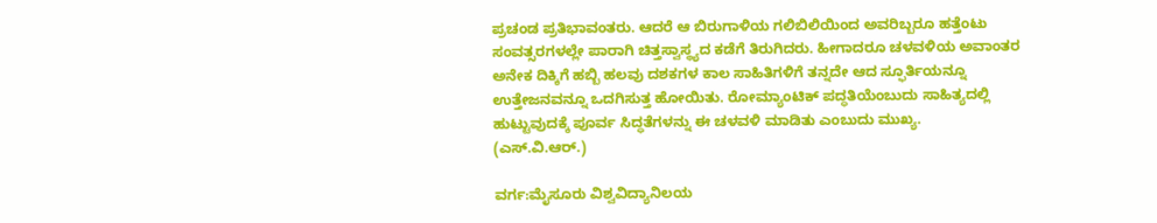ಪ್ರಚಂಡ ಪ್ರತಿಭಾವಂತರು. ಆದರೆ ಆ ಬಿರುಗಾಳಿಯ ಗಲಿಬಿಲಿಯಿಂದ ಅವರಿಬ್ಬರೂ ಹತ್ತೆಂಟು ಸಂವತ್ಸರಗಳಲ್ಲೇ ಪಾರಾಗಿ ಚಿತ್ತಸ್ವಾಸ್ಥ್ಯದ ಕಡೆಗೆ ತಿರುಗಿದರು. ಹೀಗಾದರೂ ಚಳವಳಿಯ ಅವಾಂತರ ಅನೇಕ ದಿಕ್ಕಿಗೆ ಹಬ್ಬಿ ಹಲವು ದಶಕಗಳ ಕಾಲ ಸಾಹಿತಿಗಳಿಗೆ ತನ್ನದೇ ಆದ ಸ್ಫೂರ್ತಿಯನ್ನೂ ಉತ್ತೇಜನವನ್ನೂ ಒದಗಿಸುತ್ತ ಹೋಯಿತು. ರೋಮ್ಯಾಂಟಿಕ್ ಪದ್ಧತಿಯೆಂಬುದು ಸಾಹಿತ್ಯದಲ್ಲಿ ಹುಟ್ಟುವುದಕ್ಕೆ ಪೂರ್ವ ಸಿದ್ಧತೆಗಳನ್ನು ಈ ಚಳವಳಿ ಮಾಡಿತು ಎಂಬುದು ಮುಖ್ಯ.
(ಎಸ್.ವಿ.ಆರ್.)

ವರ್ಗ:ಮೈಸೂರು ವಿಶ್ವವಿದ್ಯಾನಿಲಯ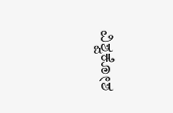ವಿಶ್ವಕೋಶ